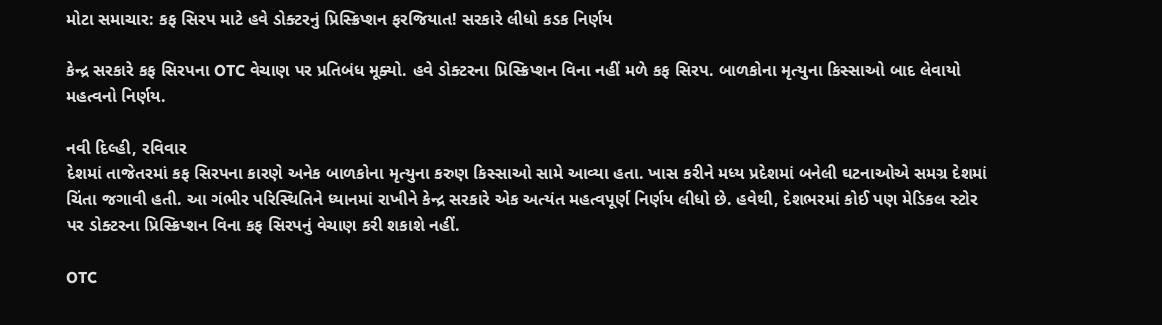મોટા સમાચાર: કફ સિરપ માટે હવે ડોક્ટરનું પ્રિસ્ક્રિપ્શન ફરજિયાત! સરકારે લીધો કડક નિર્ણય

કેન્દ્ર સરકારે કફ સિરપના OTC વેચાણ પર પ્રતિબંધ મૂક્યો. હવે ડોક્ટરના પ્રિસ્ક્રિપ્શન વિના નહીં મળે કફ સિરપ. બાળકોના મૃત્યુના કિસ્સાઓ બાદ લેવાયો મહત્વનો નિર્ણય.

નવી દિલ્હી, રવિવાર
દેશમાં તાજેતરમાં કફ સિરપના કારણે અનેક બાળકોના મૃત્યુના કરુણ કિસ્સાઓ સામે આવ્યા હતા. ખાસ કરીને મધ્ય પ્રદેશમાં બનેલી ઘટનાઓએ સમગ્ર દેશમાં ચિંતા જગાવી હતી. આ ગંભીર પરિસ્થિતિને ધ્યાનમાં રાખીને કેન્દ્ર સરકારે એક અત્યંત મહત્વપૂર્ણ નિર્ણય લીધો છે. હવેથી, દેશભરમાં કોઈ પણ મેડિકલ સ્ટોર પર ડોક્ટરના પ્રિસ્ક્રિપ્શન વિના કફ સિરપનું વેચાણ કરી શકાશે નહીં.

OTC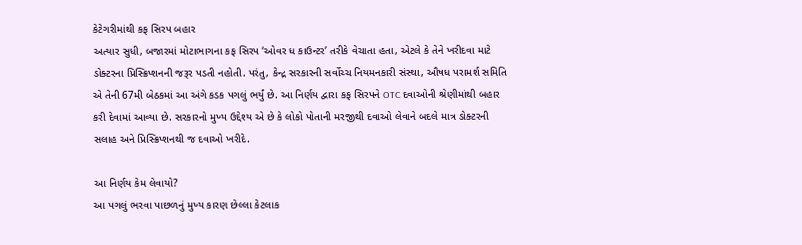કેટેગરીમાંથી કફ સિરપ બહાર
અત્યાર સુધી, બજારમાં મોટાભાગના કફ સિરપ ‘ઓવર ધ કાઉન્ટર’ તરીકે વેચાતા હતા, એટલે કે તેને ખરીદવા માટે ડોક્ટરના પ્રિસ્ક્રિપ્શનની જરૂર પડતી નહોતી. પરંતુ, કેન્દ્ર સરકારની સર્વોચ્ચ નિયમનકારી સંસ્થા, ઔષધ પરામર્શ સમિતિ એ તેની 67મી બેઠકમાં આ અંગે કડક પગલું ભર્યું છે. આ નિર્ણય દ્વારા કફ સિરપને OTC દવાઓની શ્રેણીમાંથી બહાર કરી દેવામાં આવ્યા છે. સરકારનો મુખ્ય ઉદ્દેશ્ય એ છે કે લોકો પોતાની મરજીથી દવાઓ લેવાને બદલે માત્ર ડોક્ટરની સલાહ અને પ્રિસ્ક્રિપ્શનથી જ દવાઓ ખરીદે.

આ નિર્ણય કેમ લેવાયો?
આ પગલું ભરવા પાછળનું મુખ્ય કારણ છેલ્લા કેટલાક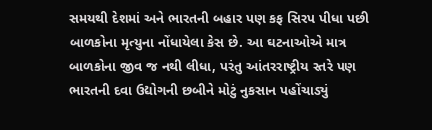સમયથી દેશમાં અને ભારતની બહાર પણ કફ સિરપ પીધા પછી બાળકોના મૃત્યુના નોંધાયેલા કેસ છે. આ ઘટનાઓએ માત્ર બાળકોના જીવ જ નથી લીધા, પરંતુ આંતરરાષ્ટ્રીય સ્તરે પણ ભારતની દવા ઉદ્યોગની છબીને મોટું નુકસાન પહોંચાડ્યું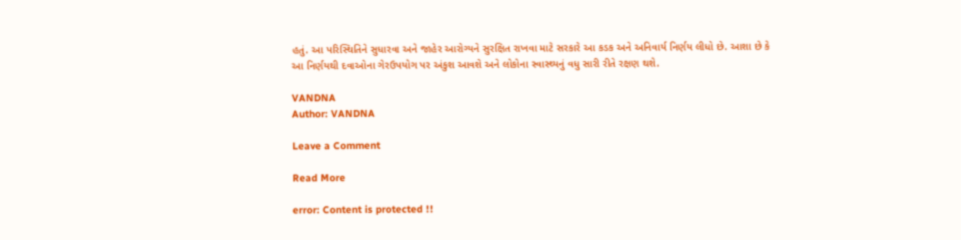હતું. આ પરિસ્થિતિને સુધારવા અને જાહેર આરોગ્યને સુરક્ષિત રાખવા માટે સરકારે આ કડક અને અનિવાર્ય નિર્ણય લીધો છે. આશા છે કે આ નિર્ણયથી દવાઓના ગેરઉપયોગ પર અંકુશ આવશે અને લોકોના સ્વાસ્થ્યનું વધુ સારી રીતે રક્ષણ થશે.

VANDNA
Author: VANDNA

Leave a Comment

Read More

error: Content is protected !!